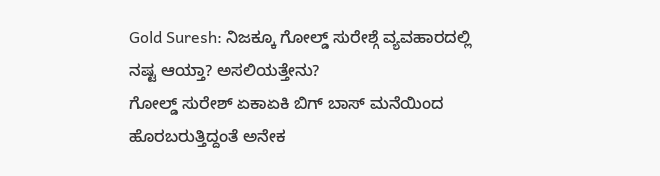Gold Suresh: ನಿಜಕ್ಕೂ ಗೋಲ್ಡ್ ಸುರೇಶ್ಗೆ ವ್ಯವಹಾರದಲ್ಲಿ ನಷ್ಟ ಆಯ್ತಾ? ಅಸಲಿಯತ್ತೇನು?
ಗೋಲ್ಡ್ ಸುರೇಶ್ ಏಕಾಏಕಿ ಬಿಗ್ ಬಾಸ್ ಮನೆಯಿಂದ ಹೊರಬರುತ್ತಿದ್ದಂತೆ ಅನೇಕ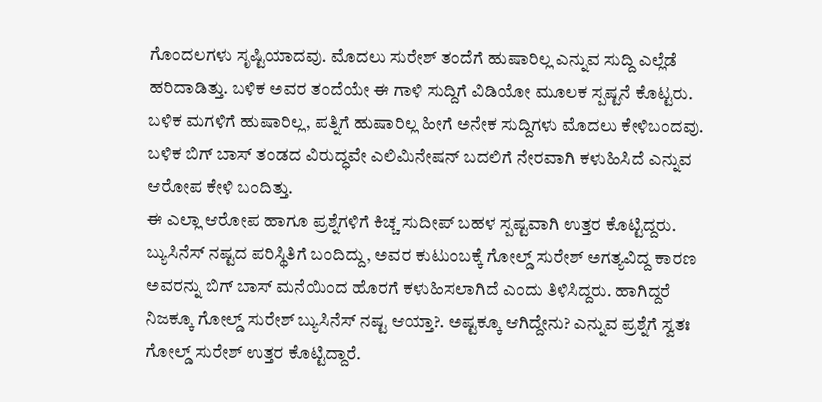ಗೊಂದಲಗಳು ಸೃಷ್ಟಿಯಾದವು. ಮೊದಲು ಸುರೇಶ್ ತಂದೆಗೆ ಹುಷಾರಿಲ್ಲ ಎನ್ನುವ ಸುದ್ದಿ ಎಲ್ಲೆಡೆ ಹರಿದಾಡಿತ್ತು. ಬಳಿಕ ಅವರ ತಂದೆಯೇ ಈ ಗಾಳಿ ಸುದ್ದಿಗೆ ವಿಡಿಯೋ ಮೂಲಕ ಸ್ಪಷ್ಟನೆ ಕೊಟ್ಟರು. ಬಳಿಕ ಮಗಳಿಗೆ ಹುಷಾರಿಲ್ಲ, ಪತ್ನಿಗೆ ಹುಷಾರಿಲ್ಲ ಹೀಗೆ ಅನೇಕ ಸುದ್ದಿಗಳು ಮೊದಲು ಕೇಳಿಬಂದವು. ಬಳಿಕ ಬಿಗ್ ಬಾಸ್ ತಂಡದ ವಿರುದ್ಧವೇ ಎಲಿಮಿನೇಷನ್ ಬದಲಿಗೆ ನೇರವಾಗಿ ಕಳುಹಿಸಿದೆ ಎನ್ನುವ ಆರೋಪ ಕೇಳಿ ಬಂದಿತ್ತು.
ಈ ಎಲ್ಲಾ ಆರೋಪ ಹಾಗೂ ಪ್ರಶ್ನೆಗಳಿಗೆ ಕಿಚ್ಚ ಸುದೀಪ್ ಬಹಳ ಸ್ಪಷ್ಟವಾಗಿ ಉತ್ತರ ಕೊಟ್ಟಿದ್ದರು. ಬ್ಯುಸಿನೆಸ್ ನಷ್ಟದ ಪರಿಸ್ಥಿತಿಗೆ ಬಂದಿದ್ದು, ಅವರ ಕುಟುಂಬಕ್ಕೆ ಗೋಲ್ಡ್ ಸುರೇಶ್ ಅಗತ್ಯವಿದ್ದ ಕಾರಣ ಅವರನ್ನು ಬಿಗ್ ಬಾಸ್ ಮನೆಯಿಂದ ಹೊರಗೆ ಕಳುಹಿಸಲಾಗಿದೆ ಎಂದು ತಿಳಿಸಿದ್ದರು. ಹಾಗಿದ್ದರೆ ನಿಜಕ್ಕೂ ಗೋಲ್ಡ್ ಸುರೇಶ್ ಬ್ಯುಸಿನೆಸ್ ನಷ್ಟ ಆಯ್ತಾ?. ಅಷ್ಟಕ್ಕೂ ಆಗಿದ್ದೇನು? ಎನ್ನುವ ಪ್ರಶ್ನೆಗೆ ಸ್ವತಃ ಗೋಲ್ಡ್ ಸುರೇಶ್ ಉತ್ತರ ಕೊಟ್ಟಿದ್ದಾರೆ.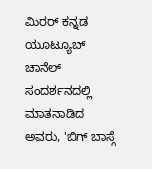ಮಿರರ್ ಕನ್ನಡ ಯೂಟ್ಯೂಬ್ ಚಾನೆಲ್ ಸಂದರ್ಶನದಲ್ಲಿ ಮಾತನಾಡಿದ ಅವರು, 'ಬಿಗ್ ಬಾಸ್ಗೆ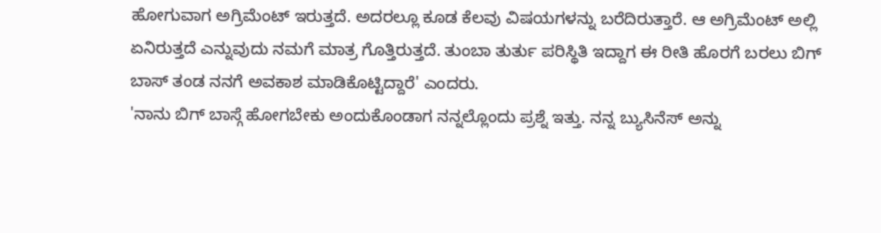ಹೋಗುವಾಗ ಅಗ್ರಿಮೆಂಟ್ ಇರುತ್ತದೆ. ಅದರಲ್ಲೂ ಕೂಡ ಕೆಲವು ವಿಷಯಗಳನ್ನು ಬರೆದಿರುತ್ತಾರೆ. ಆ ಅಗ್ರಿಮೆಂಟ್ ಅಲ್ಲಿ ಏನಿರುತ್ತದೆ ಎನ್ನುವುದು ನಮಗೆ ಮಾತ್ರ ಗೊತ್ತಿರುತ್ತದೆ. ತುಂಬಾ ತುರ್ತು ಪರಿಸ್ಥಿತಿ ಇದ್ದಾಗ ಈ ರೀತಿ ಹೊರಗೆ ಬರಲು ಬಿಗ್ ಬಾಸ್ ತಂಡ ನನಗೆ ಅವಕಾಶ ಮಾಡಿಕೊಟ್ಟಿದ್ದಾರೆ' ಎಂದರು.
'ನಾನು ಬಿಗ್ ಬಾಸ್ಗೆ ಹೋಗಬೇಕು ಅಂದುಕೊಂಡಾಗ ನನ್ನಲ್ಲೊಂದು ಪ್ರಶ್ನೆ ಇತ್ತು. ನನ್ನ ಬ್ಯುಸಿನೆಸ್ ಅನ್ನು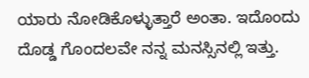ಯಾರು ನೋಡಿಕೊಳ್ಳುತ್ತಾರೆ ಅಂತಾ. ಇದೊಂದು ದೊಡ್ಡ ಗೊಂದಲವೇ ನನ್ನ ಮನಸ್ಸಿನಲ್ಲಿ ಇತ್ತು.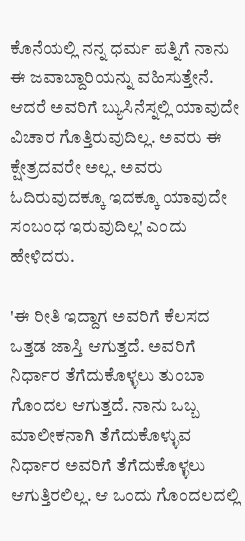ಕೊನೆಯಲ್ಲಿ ನನ್ನ ಧರ್ಮ ಪತ್ನಿಗೆ ನಾನು ಈ ಜವಾಬ್ದಾರಿಯನ್ನು ವಹಿಸುತ್ತೇನೆ. ಆದರೆ ಅವರಿಗೆ ಬ್ಯುಸಿನೆಸ್ನಲ್ಲಿ ಯಾವುದೇ ವಿಚಾರ ಗೊತ್ತಿರುವುದಿಲ್ಲ. ಅವರು ಈ ಕ್ಷೇತ್ರದವರೇ ಅಲ್ಲ. ಅವರು ಓದಿರುವುದಕ್ಕೂ ಇದಕ್ಕೂ ಯಾವುದೇ ಸಂಬಂಧ ಇರುವುದಿಲ್ಲ' ಎಂದು ಹೇಳಿದರು.

'ಈ ರೀತಿ ಇದ್ದಾಗ ಅವರಿಗೆ ಕೆಲಸದ ಒತ್ತಡ ಜಾಸ್ತಿ ಆಗುತ್ತದೆ. ಅವರಿಗೆ ನಿರ್ಧಾರ ತೆಗೆದುಕೊಳ್ಳಲು ತುಂಬಾ ಗೊಂದಲ ಆಗುತ್ತದೆ. ನಾನು ಒಬ್ಬ ಮಾಲೀಕನಾಗಿ ತೆಗೆದುಕೊಳ್ಳುವ ನಿರ್ಧಾರ ಅವರಿಗೆ ತೆಗೆದುಕೊಳ್ಳಲು ಆಗುತ್ತಿರಲಿಲ್ಲ. ಆ ಒಂದು ಗೊಂದಲದಲ್ಲಿ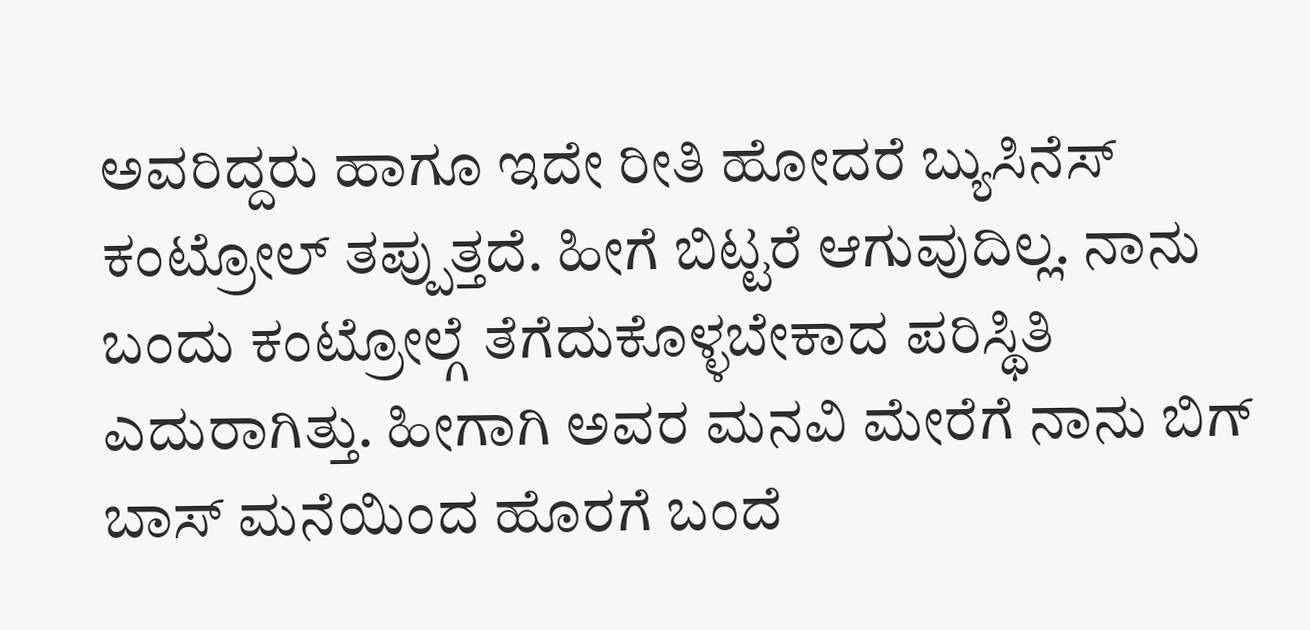ಅವರಿದ್ದರು ಹಾಗೂ ಇದೇ ರೀತಿ ಹೋದರೆ ಬ್ಯುಸಿನೆಸ್ ಕಂಟ್ರೋಲ್ ತಪ್ಪುತ್ತದೆ. ಹೀಗೆ ಬಿಟ್ಟರೆ ಆಗುವುದಿಲ್ಲ. ನಾನು ಬಂದು ಕಂಟ್ರೋಲ್ಗೆ ತೆಗೆದುಕೊಳ್ಳಬೇಕಾದ ಪರಿಸ್ಥಿತಿ ಎದುರಾಗಿತ್ತು. ಹೀಗಾಗಿ ಅವರ ಮನವಿ ಮೇರೆಗೆ ನಾನು ಬಿಗ್ ಬಾಸ್ ಮನೆಯಿಂದ ಹೊರಗೆ ಬಂದೆ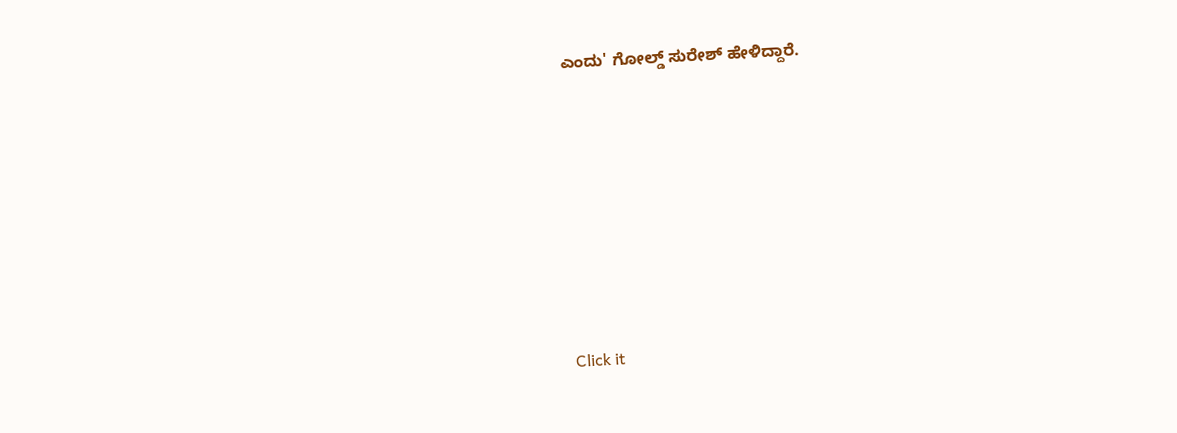ಎಂದು' ಗೋಲ್ಡ್ ಸುರೇಶ್ ಹೇಳಿದ್ದಾರೆ.












Click it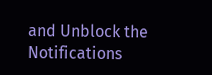and Unblock the Notifications